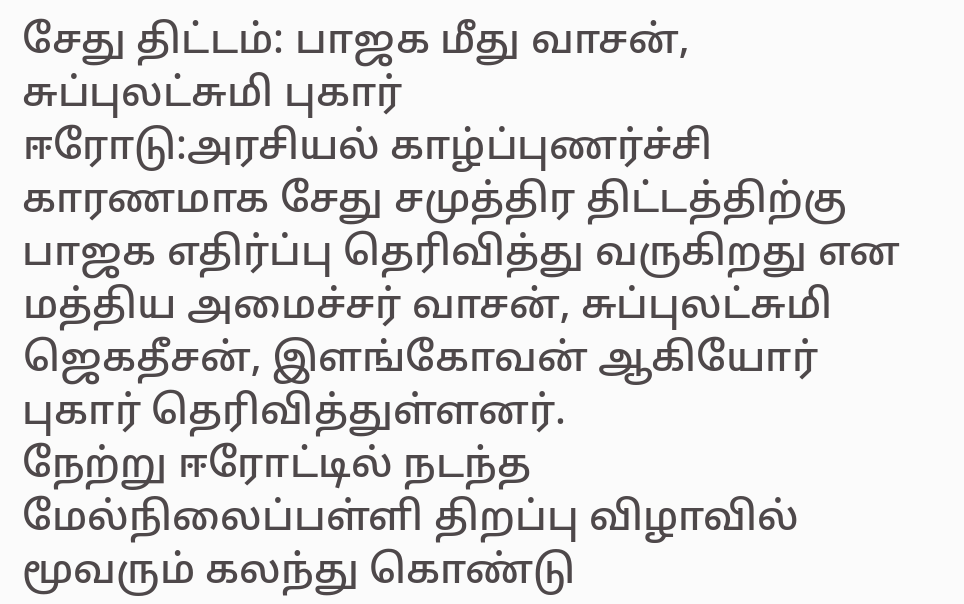சேது திட்டம்: பாஜக மீது வாசன், சுப்புலட்சுமி புகார்
ஈரோடு:அரசியல் காழ்ப்புணர்ச்சி காரணமாக சேது சமுத்திர திட்டத்திற்கு பாஜக எதிர்ப்பு தெரிவித்து வருகிறது என மத்திய அமைச்சர் வாசன், சுப்புலட்சுமி ஜெகதீசன், இளங்கோவன் ஆகியோர் புகார் தெரிவித்துள்ளனர்.
நேற்று ஈரோட்டில் நடந்த மேல்நிலைப்பள்ளி திறப்பு விழாவில் மூவரும் கலந்து கொண்டு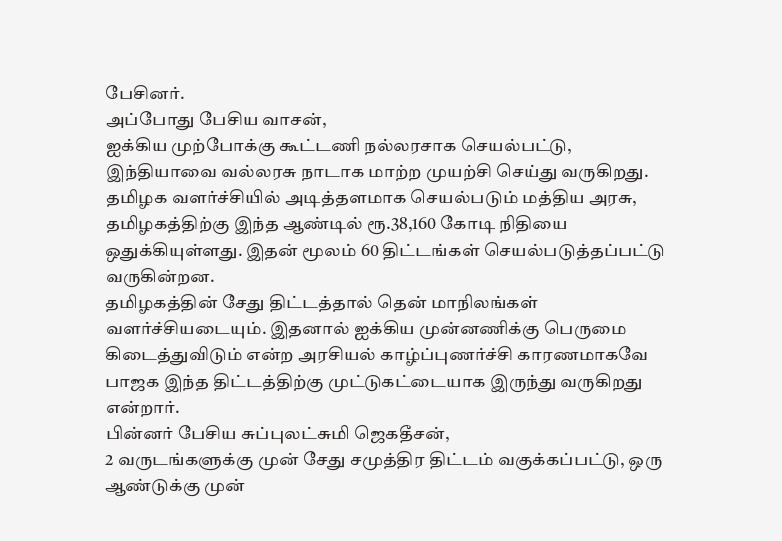பேசினர்.
அப்போது பேசிய வாசன்,
ஐக்கிய முற்போக்கு கூட்டணி நல்லரசாக செயல்பட்டு, இந்தியாவை வல்லரசு நாடாக மாற்ற முயற்சி செய்து வருகிறது. தமிழக வளர்ச்சியில் அடித்தளமாக செயல்படும் மத்திய அரசு, தமிழகத்திற்கு இந்த ஆண்டில் ரூ.38,160 கோடி நிதியை ஒதுக்கியுள்ளது. இதன் மூலம் 60 திட்டங்கள் செயல்படுத்தப்பட்டு வருகின்றன.
தமிழகத்தின் சேது திட்டத்தால் தென் மாநிலங்கள் வளர்ச்சியடையும். இதனால் ஐக்கிய முன்னணிக்கு பெருமை கிடைத்துவிடும் என்ற அரசியல் காழ்ப்புணர்ச்சி காரணமாகவே பாஜக இந்த திட்டத்திற்கு முட்டுகட்டையாக இருந்து வருகிறது என்றார்.
பின்னர் பேசிய சுப்புலட்சுமி ஜெகதீசன்,
2 வருடங்களுக்கு முன் சேது சமுத்திர திட்டம் வகுக்கப்பட்டு, ஒரு ஆண்டுக்கு முன்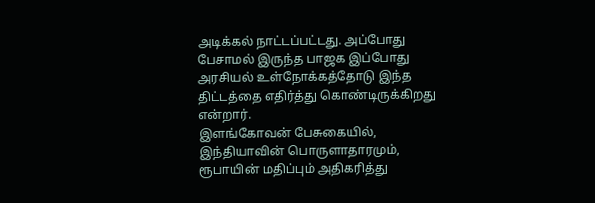அடிக்கல் நாட்டப்பட்டது. அப்போது பேசாமல் இருந்த பாஜக இப்போது அரசியல் உள்நோக்கத்தோடு இந்த திட்டத்தை எதிர்த்து கொண்டிருக்கிறது என்றார்.
இளங்கோவன் பேசுகையில், இந்தியாவின் பொருளாதாரமும், ரூபாயின் மதிப்பும் அதிகரித்து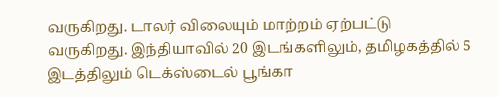வருகிறது. டாலர் விலையும் மாற்றம் ஏற்பட்டு வருகிறது. இந்தியாவில் 20 இடங்களிலும், தமிழகத்தில் 5 இடத்திலும் டெக்ஸ்டைல் பூங்கா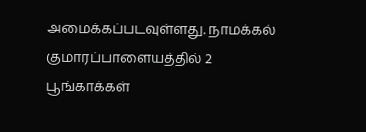அமைக்கப்படவுள்ளது. நாமக்கல் குமாரப்பாளையத்தில் 2 பூங்காக்கள்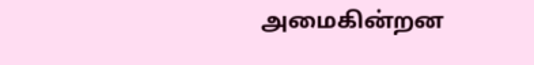அமைகின்றன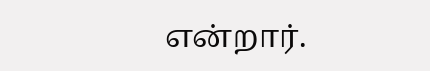என்றார்.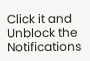Click it and Unblock the Notifications